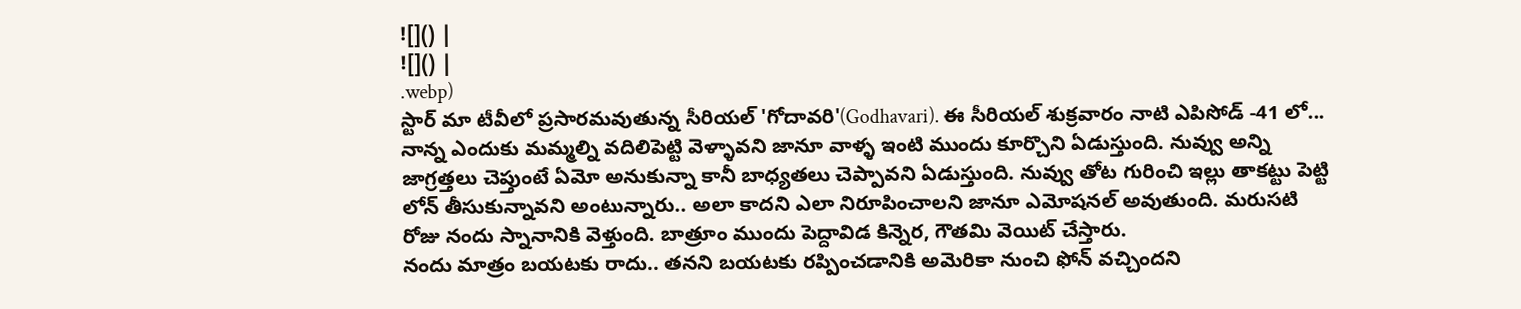![]() |
![]() |
.webp)
స్టార్ మా టీవీలో ప్రసారమవుతున్న సీరియల్ 'గోదావరి'(Godhavari). ఈ సీరియల్ శుక్రవారం నాటి ఎపిసోడ్ -41 లో... నాన్న ఎందుకు మమ్మల్ని వదిలిపెట్టి వెళ్ళావని జానూ వాళ్ళ ఇంటి ముందు కూర్చొని ఏడుస్తుంది. నువ్వు అన్ని జాగ్రత్తలు చెప్తుంటే ఏమో అనుకున్నా కానీ బాధ్యతలు చెప్పావని ఏడుస్తుంది. నువ్వు తోట గురించి ఇల్లు తాకట్టు పెట్టి లోన్ తీసుకున్నావని అంటున్నారు.. అలా కాదని ఎలా నిరూపించాలని జానూ ఎమోషనల్ అవుతుంది. మరుసటి రోజు నందు స్నానానికి వెళ్తుంది. బాత్రూం ముందు పెద్దావిడ కిన్నెర, గౌతమి వెయిట్ చేస్తారు.
నందు మాత్రం బయటకు రాదు.. తనని బయటకు రప్పించడానికి అమెరికా నుంచి ఫోన్ వచ్చిందని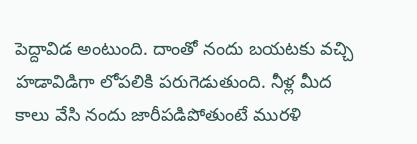పెద్దావిడ అంటుంది. దాంతో నందు బయటకు వచ్చి హడావిడిగా లోపలికి పరుగెడుతుంది. నీళ్ల మీద కాలు వేసి నందు జారీపడిపోతుంటే మురళి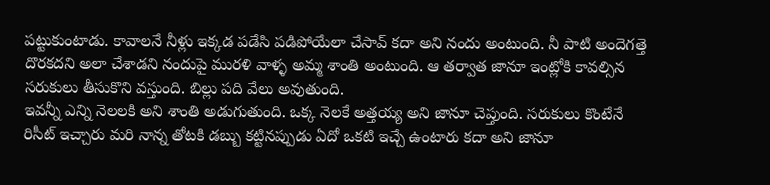పట్టుకుంటాడు. కావాలనే నీళ్లు ఇక్కడ పడేసి పడిపోయేలా చేసావ్ కదా అని నందు అంటుంది. నీ పాటి అందెగత్తె దొరకదని అలా చేశాడని నందుపై మురళి వాళ్ళ అమ్మ శాంతి అంటుంది. ఆ తర్వాత జానూ ఇంట్లోకి కావల్సిన సరుకులు తీసుకొని వస్తుంది. బిల్లు పది వేలు అవుతుంది.
ఇవన్నీ ఎన్ని నెలలకి అని శాంతి అడుగుతుంది. ఒక్క నెలకే అత్తయ్య అని జానూ చెప్తుంది. సరుకులు కొంటేనే రిసీట్ ఇచ్చారు మరి నాన్న తోటకి డబ్బు కట్టినప్పుడు ఏదో ఒకటి ఇచ్చే ఉంటారు కదా అని జానూ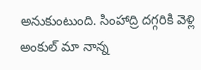అనుకుంటుంది. సింహాద్రి దగ్గరికి వెళ్లి అంకుల్ మా నాన్న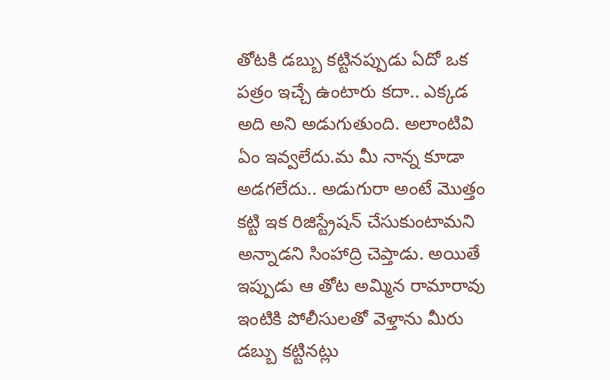తోటకి డబ్బు కట్టినప్పుడు ఏదో ఒక పత్రం ఇచ్చే ఉంటారు కదా.. ఎక్కడ అది అని అడుగుతుంది. అలాంటివి ఏం ఇవ్వలేదు.మ మీ నాన్న కూడా అడగలేదు.. అడుగురా అంటే మొత్తం కట్టి ఇక రిజిస్ట్రేషన్ చేసుకుంటామని అన్నాడని సింహాద్రి చెప్తాడు. అయితే ఇప్పుడు ఆ తోట అమ్మిన రామారావు ఇంటికి పోలీసులతో వెళ్తాను మీరు డబ్బు కట్టినట్లు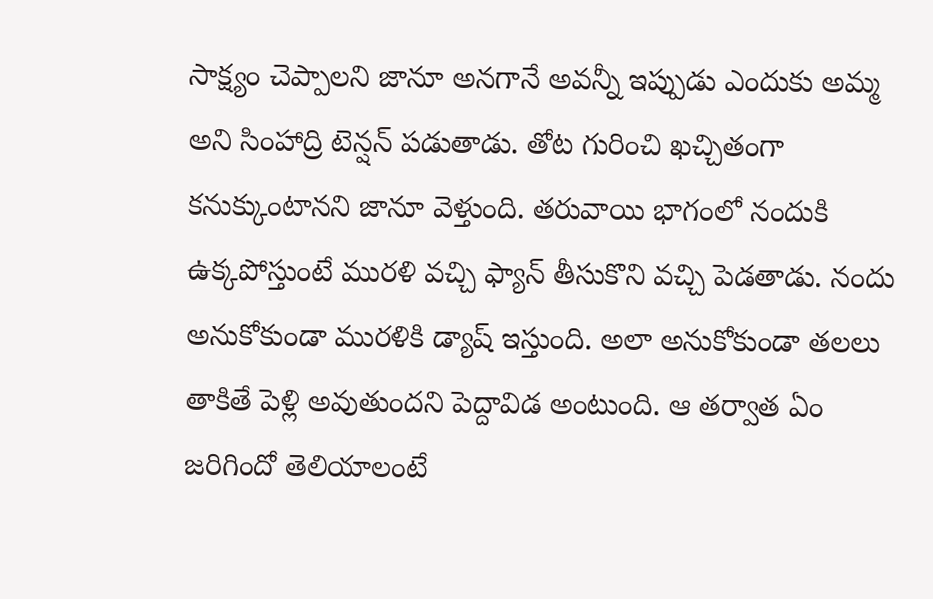సాక్ష్యం చెప్పాలని జానూ అనగానే అవన్నీ ఇప్పుడు ఎందుకు అమ్మ అని సింహాద్రి టెన్షన్ పడుతాడు. తోట గురించి ఖచ్చితంగా కనుక్కుంటానని జానూ వెళ్తుంది. తరువాయి భాగంలో నందుకి ఉక్కపోస్తుంటే మురళి వచ్చి ఫ్యాన్ తీసుకొని వచ్చి పెడతాడు. నందు అనుకోకుండా మురళికి డ్యాష్ ఇస్తుంది. అలా అనుకోకుండా తలలు తాకితే పెళ్లి అవుతుందని పెద్దావిడ అంటుంది. ఆ తర్వాత ఏం జరిగిందో తెలియాలంటే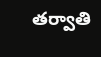తర్వాతి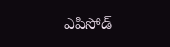ఎపిసోడ్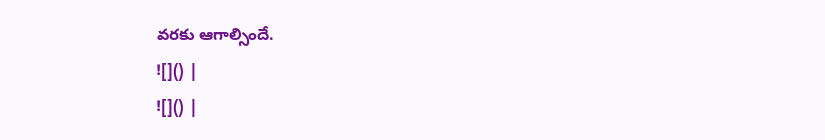వరకు ఆగాల్సిందే.
![]() |
![]() |